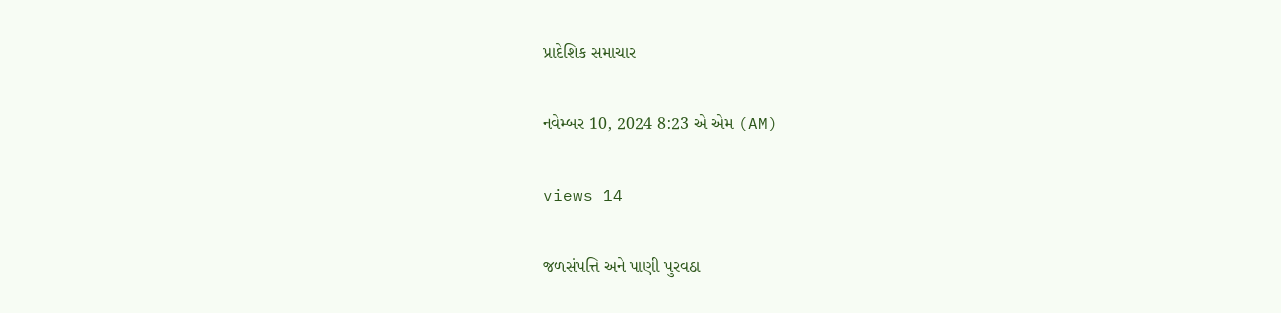પ્રાદેશિક સમાચાર

નવેમ્બર 10, 2024 8:23 એ એમ (AM)

views 14

જળસંપત્તિ અને પાણી પુરવઠા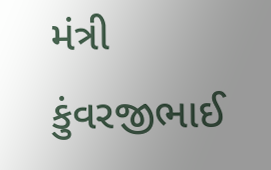મંત્રી કુંવરજીભાઈ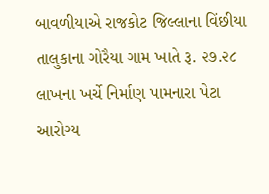બાવળીયાએ રાજકોટ જિલ્લાના વિંછીયા તાલુકાના ગોરૈયા ગામ ખાતે રૂ. ૨૭.૨૮ લાખના ખર્ચે નિર્માણ પામનારા પેટા આરોગ્ય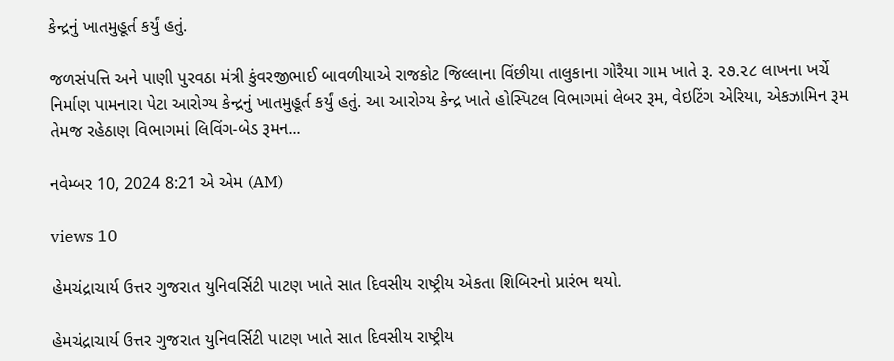કેન્દ્રનું ખાતમુહૂર્ત કર્યું હતું.

જળસંપત્તિ અને પાણી પુરવઠા મંત્રી કુંવરજીભાઈ બાવળીયાએ રાજકોટ જિલ્લાના વિંછીયા તાલુકાના ગોરૈયા ગામ ખાતે રૂ. ૨૭.૨૮ લાખના ખર્ચે નિર્માણ પામનારા પેટા આરોગ્ય કેન્દ્રનું ખાતમુહૂર્ત કર્યું હતું. આ આરોગ્ય કેન્દ્ર ખાતે હોસ્પિટલ વિભાગમાં લેબર રૂમ, વેઇટિંગ એરિયા, એકઝામિન રૂમ તેમજ રહેઠાણ વિભાગમાં લિવિંગ-બેડ રૂમન...

નવેમ્બર 10, 2024 8:21 એ એમ (AM)

views 10

હેમચંદ્રાચાર્ય ઉત્તર ગુજરાત યુનિવર્સિટી પાટણ ખાતે સાત દિવસીય રાષ્ટ્રીય એકતા શિબિરનો પ્રારંભ થયો.

હેમચંદ્રાચાર્ય ઉત્તર ગુજરાત યુનિવર્સિટી પાટણ ખાતે સાત દિવસીય રાષ્ટ્રીય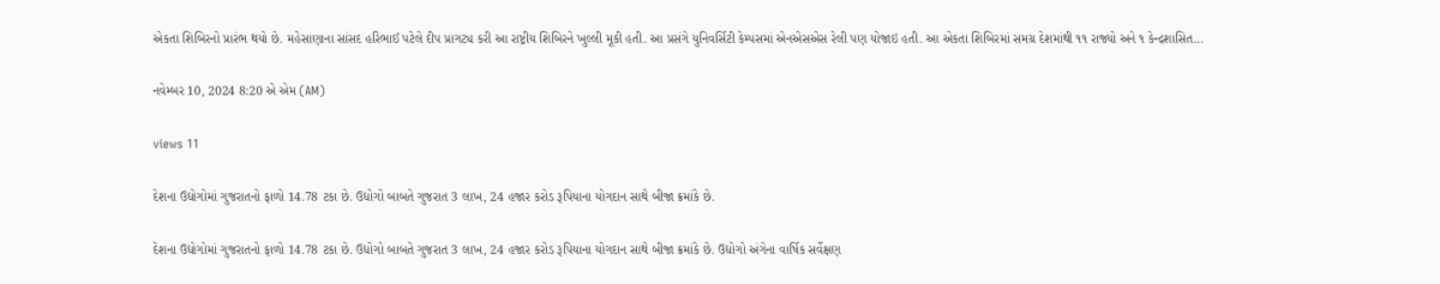એકતા શિબિરનો પ્રારંભ થયો છે. મહેસાણાના સાંસદ હરિભાઈ પટેલે દીપ પ્રાગટ્ય કરી આ રાષ્ટ્રીય શિબિરને ખુલ્લી મૂકી હતી. આ પ્રસંગે યુનિવર્સિટી કેમ્પસમાં એનએસએસ રેલી પણ યોજાઇ હતી. આ એકતા શિબિરમાં સમગ્ર દેશમાંથી ૧૧ રાજ્યો અને ૧ કેન્દ્રશાસિત...

નવેમ્બર 10, 2024 8:20 એ એમ (AM)

views 11

દેશના ઉદ્યોગોમાં ગુજરાતનો ફાળો 14.78 ટકા છે. ઉદ્યોગો બાબતે ગુજરાત 3 લાખ, 24 હજાર કરોડ રૂપિયાના યોગદાન સાથે બીજા ક્રમાંકે છે.

દેશના ઉદ્યોગોમાં ગુજરાતનો ફાળો 14.78 ટકા છે. ઉદ્યોગો બાબતે ગુજરાત 3 લાખ, 24 હજાર કરોડ રૂપિયાના યોગદાન સાથે બીજા ક્રમાંકે છે. ઉદ્યોગો અંગેના વાર્ષિક સર્વેક્ષણ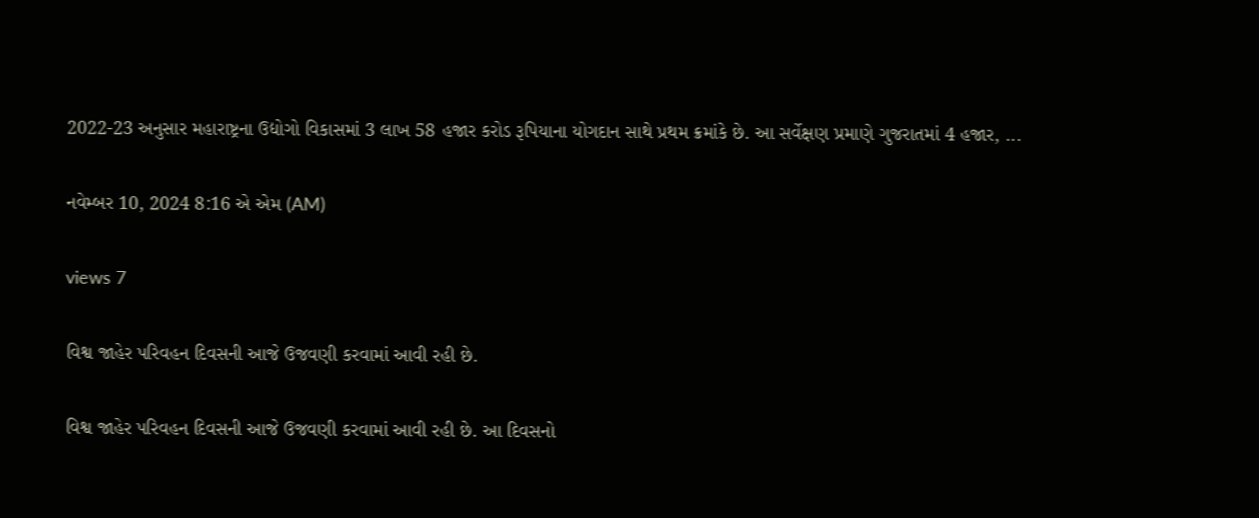2022-23 અનુસાર મહારાષ્ટ્રના ઉદ્યોગો વિકાસમાં 3 લાખ 58 હજાર કરોડ રૂપિયાના યોગદાન સાથે પ્રથમ ક્રમાંકે છે. આ સર્વેક્ષણ પ્રમાણે ગુજરાતમાં 4 હજાર, ...

નવેમ્બર 10, 2024 8:16 એ એમ (AM)

views 7

વિશ્વ જાહેર પરિવહન દિવસની આજે ઉજવણી કરવામાં આવી રહી છે.

વિશ્વ જાહેર પરિવહન દિવસની આજે ઉજવણી કરવામાં આવી રહી છે. આ દિવસનો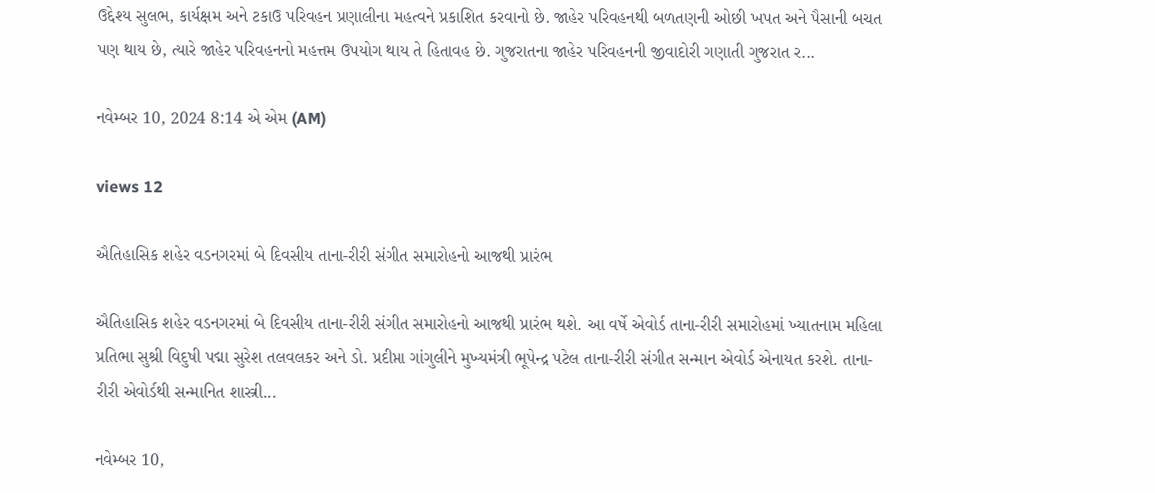ઉદ્દેશ્ય સુલભ, કાર્યક્ષમ અને ટકાઉ પરિવહન પ્રણાલીના મહત્વને પ્રકાશિત કરવાનો છે. જાહેર પરિવહનથી બળતણની ઓછી ખપત અને પૈસાની બચત પણ થાય છે, ત્યારે જાહેર પરિવહનનો મહત્તમ ઉપયોગ થાય તે હિતાવહ છે. ગુજરાતના જાહેર પરિવહનની જીવાદોરી ગણાતી ગુજરાત ર...

નવેમ્બર 10, 2024 8:14 એ એમ (AM)

views 12

ઐતિહાસિક શહેર વડનગરમાં બે દિવસીય તાના-રીરી સંગીત સમારોહનો આજથી પ્રારંભ

ઐતિહાસિક શહેર વડનગરમાં બે દિવસીય તાના-રીરી સંગીત સમારોહનો આજથી પ્રારંભ થશે. આ વર્ષે એવોર્ડ તાના-રીરી સમારોહમાં ખ્યાતનામ મહિલા પ્રતિભા સુશ્રી વિદુષી પદ્મા સુરેશ તલવલકર અને ડો. પ્રદીપ્તા ગાંગુલીને મુખ્યમંત્રી ભૂપેન્દ્ર પટેલ તાના-રીરી સંગીત સન્માન એવોર્ડ એનાયત કરશે. તાના-રીરી એવોર્ડથી સન્માનિત શાસ્ત્રી...

નવેમ્બર 10,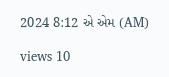2024 8:12 એ એમ (AM)

views 10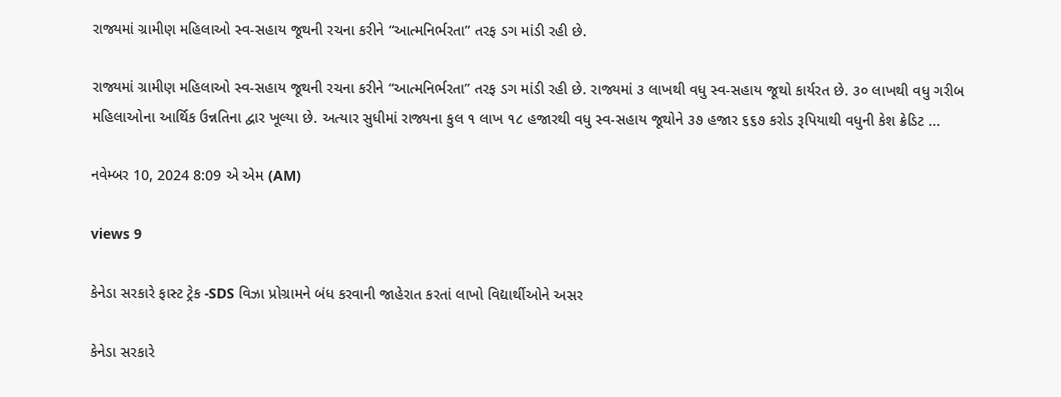રાજ્યમાં ગ્રામીણ મહિલાઓ સ્વ-સહાય જૂથની રચના કરીને “આત્મનિર્ભરતા” તરફ ડગ માંડી રહી છે.

રાજ્યમાં ગ્રામીણ મહિલાઓ સ્વ-સહાય જૂથની રચના કરીને “આત્મનિર્ભરતા” તરફ ડગ માંડી રહી છે. રાજ્યમાં ૩ લાખથી વધુ સ્વ-સહાય જૂથો કાર્યરત છે. ૩૦ લાખથી વધુ ગરીબ મહિલાઓના આર્થિક ઉન્નતિના દ્વાર ખૂલ્યા છે. અત્યાર સુધીમાં રાજ્યના કુલ ૧ લાખ ૧૮ હજારથી વધુ સ્વ-સહાય જૂથોને ૩૭ હજાર ૬૬૭ કરોડ રૂપિયાથી વધુની કેશ ક્રેડિટ ...

નવેમ્બર 10, 2024 8:09 એ એમ (AM)

views 9

કેનેડા સરકારે ફાસ્ટ ટ્રેક -SDS વિઝા પ્રોગ્રામને બંધ કરવાની જાહેરાત કરતાં લાખો વિદ્યાર્થીઓને અસર

કેનેડા સરકારે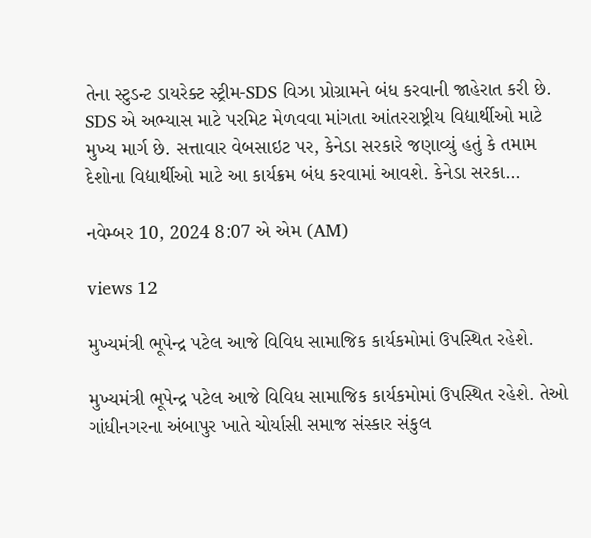તેના સ્ટુડન્ટ ડાયરેક્ટ સ્ટ્રીમ-SDS વિઝા પ્રોગ્રામને બંધ કરવાની જાહેરાત કરી છે. SDS એ અભ્યાસ માટે પરમિટ મેળવવા માંગતા આંતરરાષ્ટ્રીય વિદ્યાર્થીઓ માટે મુખ્ય માર્ગ છે. સત્તાવાર વેબસાઇટ પર, કેનેડા સરકારે જણાવ્યું હતું કે તમામ દેશોના વિદ્યાર્થીઓ માટે આ કાર્યક્રમ બંધ કરવામાં આવશે. કેનેડા સરકા...

નવેમ્બર 10, 2024 8:07 એ એમ (AM)

views 12

મુખ્યમંત્રી ભૂપેન્દ્ર પટેલ આજે વિવિધ સામાજિક કાર્યકમોમાં ઉપસ્થિત રહેશે.

મુખ્યમંત્રી ભૂપેન્દ્ર પટેલ આજે વિવિધ સામાજિક કાર્યકમોમાં ઉપસ્થિત રહેશે. તેઓ ગાંધીનગરના અંબાપુર ખાતે ચોર્યાસી સમાજ સંસ્કાર સંકુલ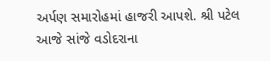અર્પણ સમારોહમાં હાજરી આપશે. શ્રી પટેલ આજે સાંજે વડોદરાના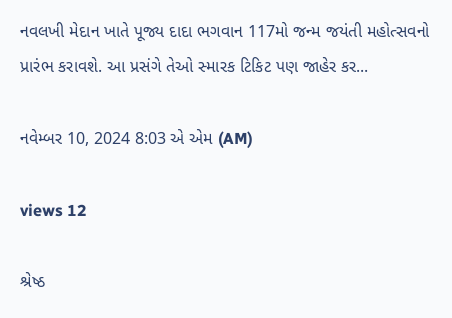નવલખી મેદાન ખાતે પૂજ્ય દાદા ભગવાન 117મો જન્મ જયંતી મહોત્સવનો પ્રારંભ કરાવશે. આ પ્રસંગે તેઓ સ્મારક ટિકિટ પણ જાહેર કર...

નવેમ્બર 10, 2024 8:03 એ એમ (AM)

views 12

શ્રેષ્ઠ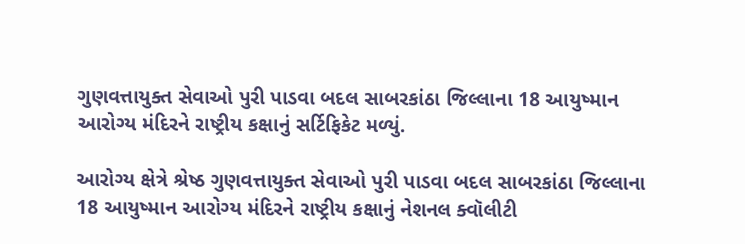ગુણવત્તાયુક્ત સેવાઓ પુરી પાડવા બદલ સાબરકાંઠા જિલ્લાના 18 આયુષ્માન આરોગ્ય મંદિરને રાષ્ટ્રીય કક્ષાનું સર્ટિફિકેટ મળ્યું.

આરોગ્ય ક્ષેત્રે શ્રેષ્ઠ ગુણવત્તાયુક્ત સેવાઓ પુરી પાડવા બદલ સાબરકાંઠા જિલ્લાના 18 આયુષ્માન આરોગ્ય મંદિરને રાષ્ટ્રીય કક્ષાનું નેશનલ ક્વૉલીટી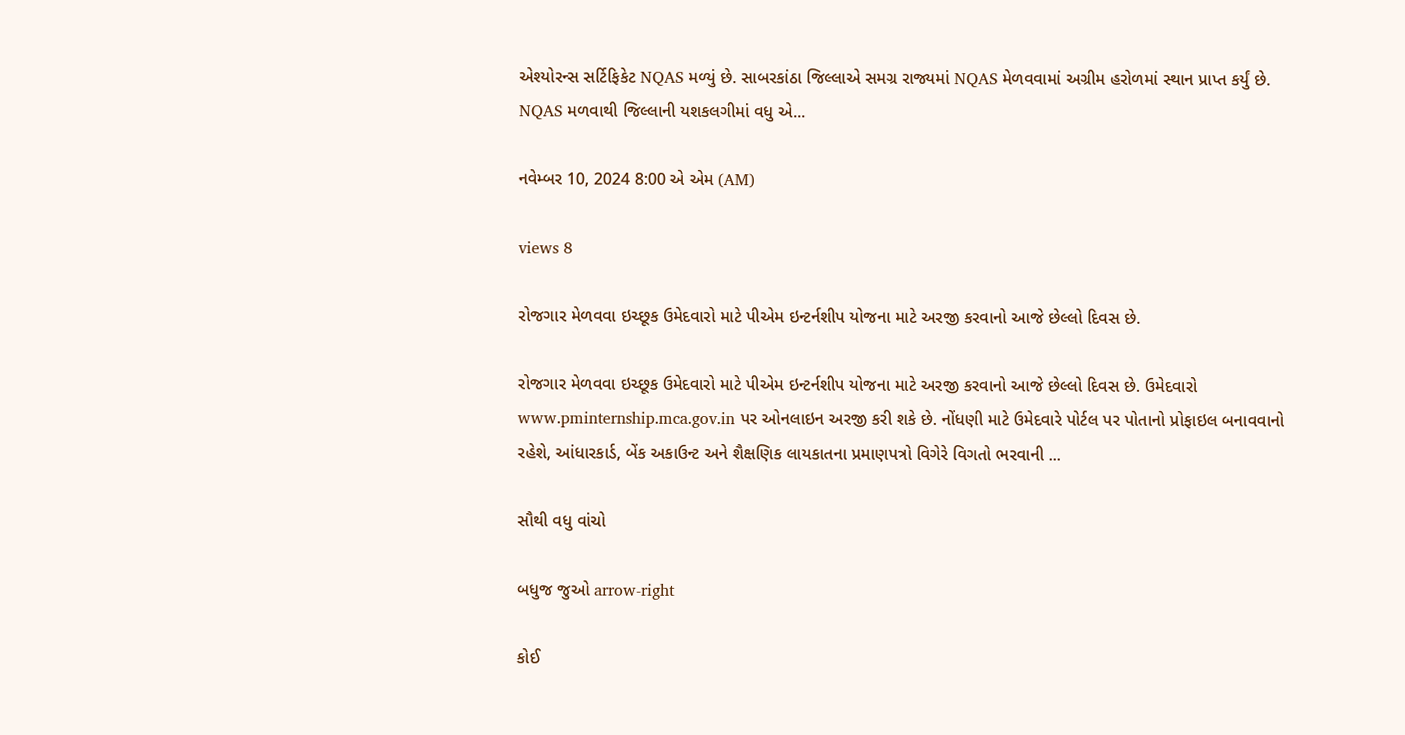એશ્યોરન્સ સર્ટિફિકેટ NQAS મળ્યું છે. સાબરકાંઠા જિલ્લાએ સમગ્ર રાજ્યમાં NQAS મેળવવામાં અગ્રીમ હરોળમાં સ્થાન પ્રાપ્ત કર્યું છે. NQAS મળવાથી જિલ્લાની યશકલગીમાં વધુ એ...

નવેમ્બર 10, 2024 8:00 એ એમ (AM)

views 8

રોજગાર મેળવવા ઇચ્છૂક ઉમેદવારો માટે પીએમ ઇન્ટર્નશીપ યોજના માટે અરજી કરવાનો આજે છેલ્લો દિવસ છે.

રોજગાર મેળવવા ઇચ્છૂક ઉમેદવારો માટે પીએમ ઇન્ટર્નશીપ યોજના માટે અરજી કરવાનો આજે છેલ્લો દિવસ છે. ઉમેદવારો www.pminternship.mca.gov.in પર ઓનલાઇન અરજી કરી શકે છે. નોંધણી માટે ઉમેદવારે પોર્ટલ પર પોતાનો પ્રોફાઇલ બનાવવાનો રહેશે, આંધારકાર્ડ, બેંક અકાઉન્ટ અને શૈક્ષણિક લાયકાતના પ્રમાણપત્રો વિગેરે વિગતો ભરવાની ...

સૌથી વધુ વાંચો

બધુજ જુઓ arrow-right

કોઈ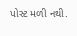પોસ્ટ મળી નથી.